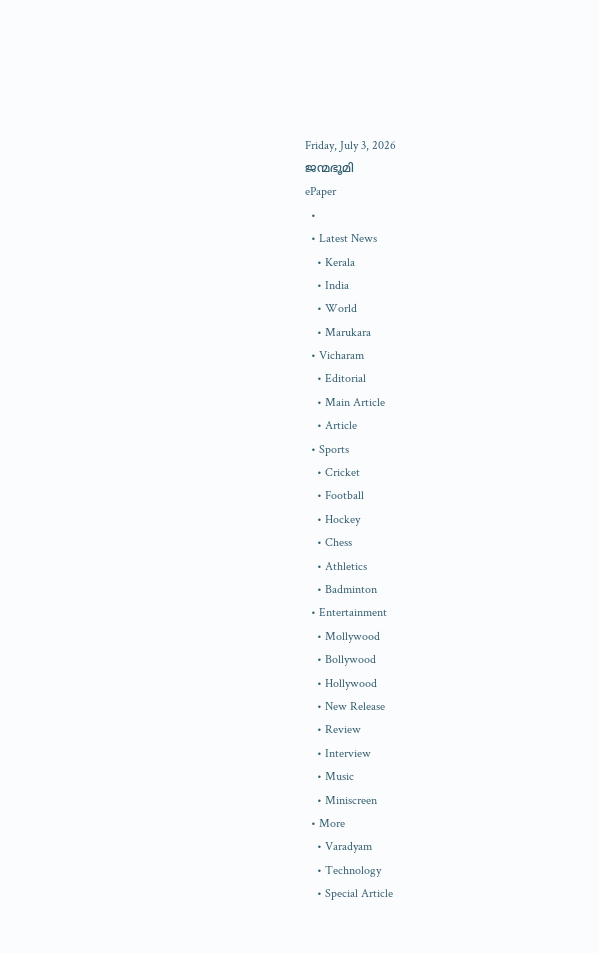Friday, July 3, 2026
ജന്മഭൂമി
ePaper
  •
  • Latest News
    • Kerala
    • India
    • World
    • Marukara
  • Vicharam
    • Editorial
    • Main Article
    • Article
  • Sports
    • Cricket
    • Football
    • Hockey
    • Chess
    • Athletics
    • Badminton
  • Entertainment
    • Mollywood
    • Bollywood
    • Hollywood
    • New Release
    • Review
    • Interview
    • Music
    • Miniscreen
  • More
    • Varadyam
    • Technology
    • Special Article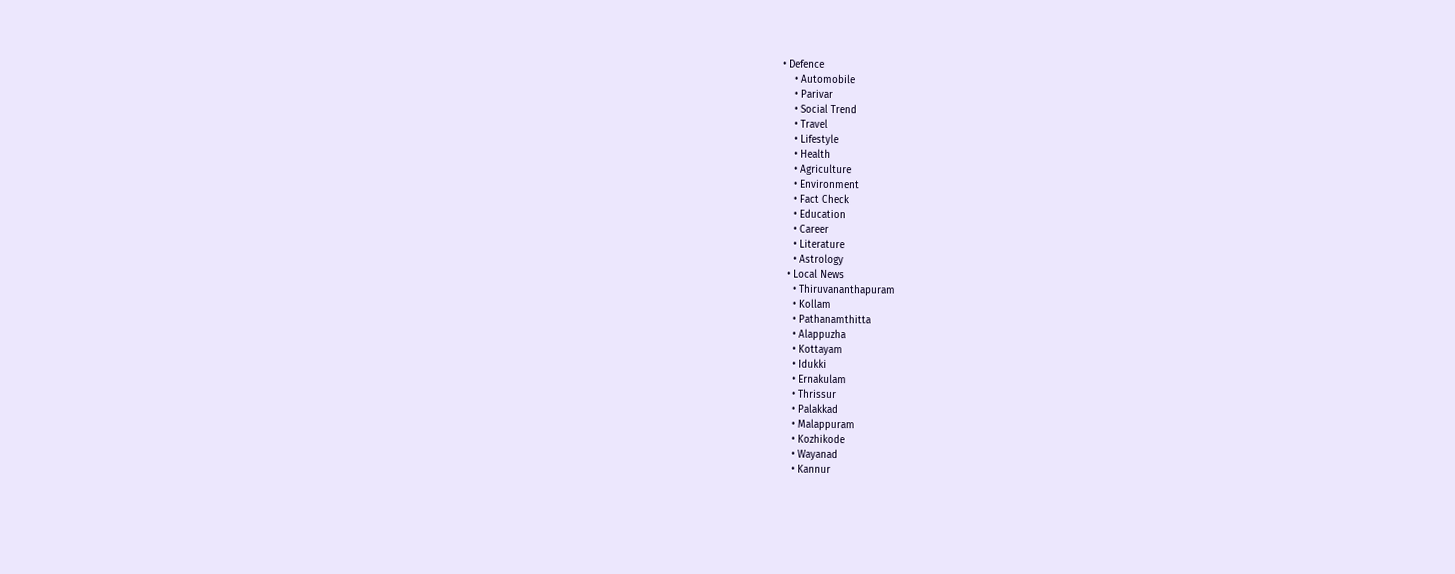• Defence
    • Automobile
    • Parivar
    • Social Trend
    • Travel
    • Lifestyle
    • Health
    • Agriculture
    • Environment
    • Fact Check
    • Education
    • Career
    • Literature
    • Astrology
  • Local News
    • Thiruvananthapuram
    • Kollam
    • Pathanamthitta
    • Alappuzha
    • Kottayam
    • Idukki
    • Ernakulam
    • Thrissur
    • Palakkad
    • Malappuram
    • Kozhikode
    • Wayanad
    • Kannur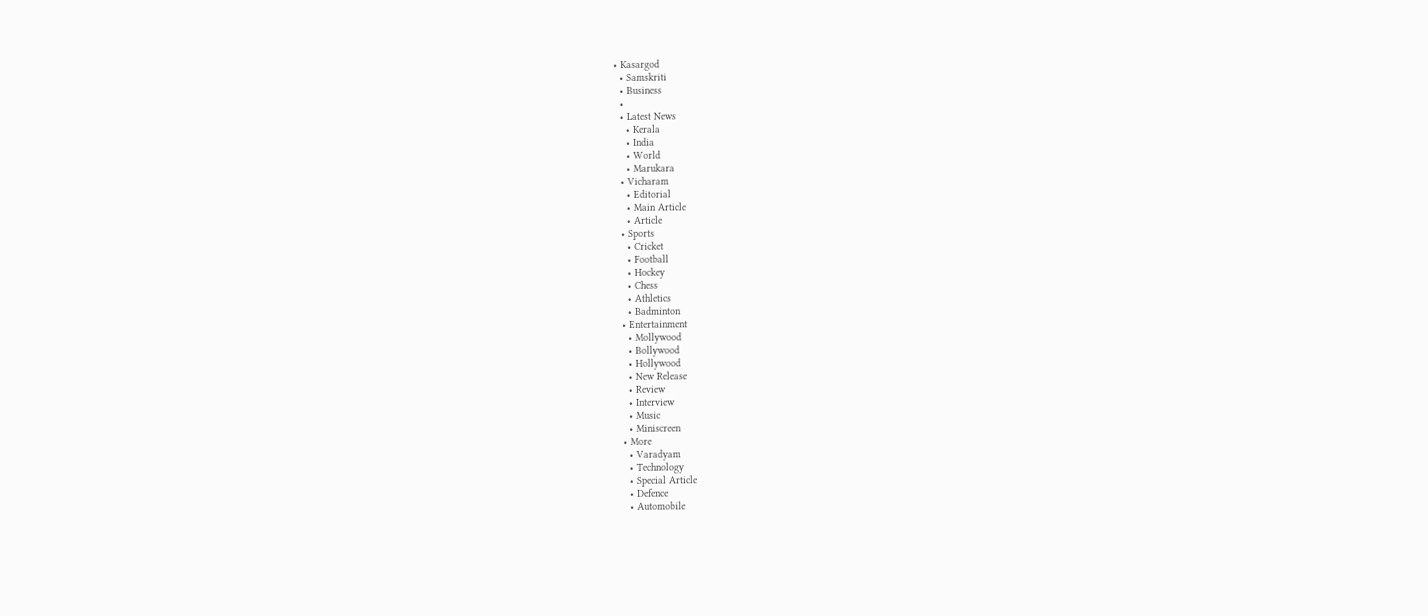• Kasargod
  • Samskriti
  • Business
  •
  • Latest News
    • Kerala
    • India
    • World
    • Marukara
  • Vicharam
    • Editorial
    • Main Article
    • Article
  • Sports
    • Cricket
    • Football
    • Hockey
    • Chess
    • Athletics
    • Badminton
  • Entertainment
    • Mollywood
    • Bollywood
    • Hollywood
    • New Release
    • Review
    • Interview
    • Music
    • Miniscreen
  • More
    • Varadyam
    • Technology
    • Special Article
    • Defence
    • Automobile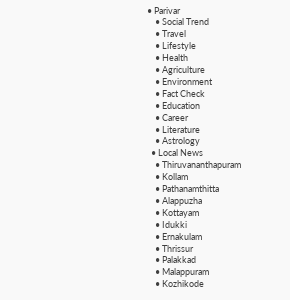• Parivar
    • Social Trend
    • Travel
    • Lifestyle
    • Health
    • Agriculture
    • Environment
    • Fact Check
    • Education
    • Career
    • Literature
    • Astrology
  • Local News
    • Thiruvananthapuram
    • Kollam
    • Pathanamthitta
    • Alappuzha
    • Kottayam
    • Idukki
    • Ernakulam
    • Thrissur
    • Palakkad
    • Malappuram
    • Kozhikode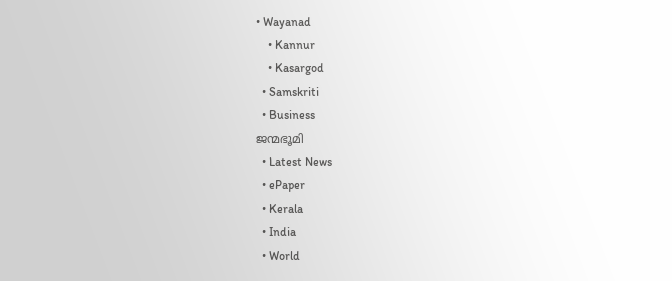• Wayanad
    • Kannur
    • Kasargod
  • Samskriti
  • Business
ജന്മഭൂമി
  • Latest News
  • ePaper
  • Kerala
  • India
  • World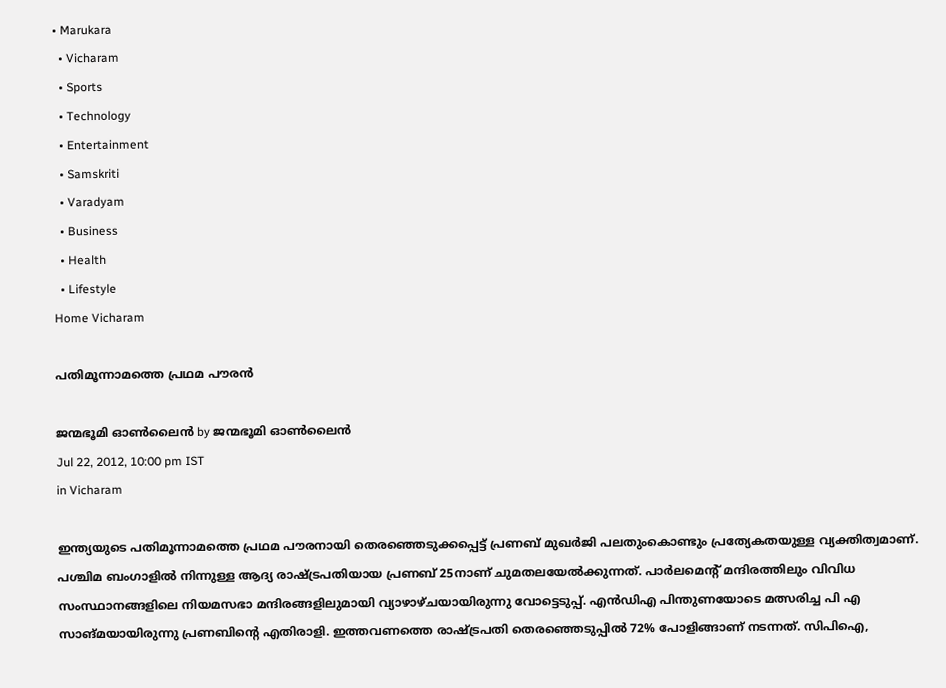• Marukara
  • Vicharam
  • Sports
  • Technology
  • Entertainment
  • Samskriti
  • Varadyam
  • Business
  • Health
  • Lifestyle
Home Vicharam

പതിമൂന്നാമത്തെ പ്രഥമ പൗരന്‍

ജന്മഭൂമി ഓണ്‍ലൈന്‍ by ജന്മഭൂമി ഓണ്‍ലൈന്‍
Jul 22, 2012, 10:00 pm IST
in Vicharam

ഇന്ത്യയുടെ പതിമൂന്നാമത്തെ പ്രഥമ പൗരനായി തെരഞ്ഞെടുക്കപ്പെട്ട്‌ പ്രണബ്‌ മുഖര്‍ജി പലതുംകൊണ്ടും പ്രത്യേകതയുള്ള വ്യക്തിത്വമാണ്‌. പശ്ചിമ ബംഗാളില്‍ നിന്നുള്ള ആദ്യ രാഷ്‌ട്രപതിയായ പ്രണബ്‌ 25നാണ്‌ ചുമതലയേല്‍ക്കുന്നത്‌. പാര്‍ലമെന്റ്‌ മന്ദിരത്തിലും വിവിധ സംസ്ഥാനങ്ങളിലെ നിയമസഭാ മന്ദിരങ്ങളിലുമായി വ്യാഴാഴ്ചയായിരുന്നു വോട്ടെടുപ്പ്‌. എന്‍ഡിഎ പിന്തുണയോടെ മത്സരിച്ച പി എ സാങ്മയായിരുന്നു പ്രണബിന്റെ എതിരാളി. ഇത്തവണത്തെ രാഷ്‌ട്രപതി തെരഞ്ഞെടുപ്പില്‍ 72% പോളിങ്ങാണ്‌ നടന്നത്‌. സിപിഐ,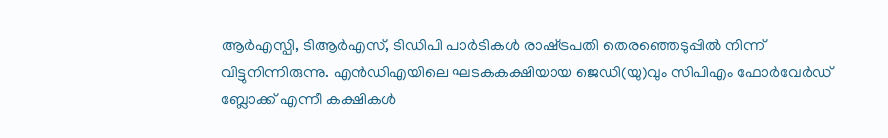ആര്‍എസ്പി, ടിആര്‍എസ്‌, ടിഡിപി പാര്‍ടികള്‍ രാഷ്‌ട്രപതി തെരഞ്ഞെടുപ്പില്‍ നിന്ന്‌ വിട്ടുനിന്നിരുന്നു. എന്‍ഡിഎയിലെ ഘടകകക്ഷിയായ ജെഡി(യു)വും സിപിഎം ഫോര്‍വേര്‍ഡ്‌ ബ്ലോക്ക്‌ എന്നീ കക്ഷികള്‍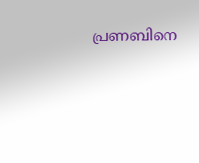പ്രണബിനെ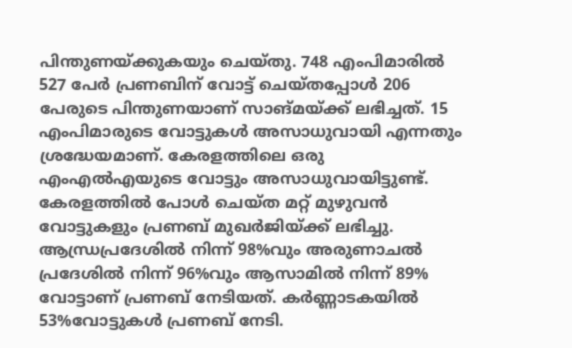പിന്തുണയ്‌ക്കുകയും ചെയ്തു. 748 എംപിമാരില്‍ 527 പേര്‍ പ്രണബിന്‌ വോട്ട്‌ ചെയ്തപ്പോള്‍ 206 പേരുടെ പിന്തുണയാണ്‌ സാങ്മയ്‌ക്ക്‌ ലഭിച്ചത്‌. 15 എംപിമാരുടെ വോട്ടുകള്‍ അസാധുവായി എന്നതും ശ്രദ്ധേയമാണ്‌. കേരളത്തിലെ ഒരു എംഎല്‍എയുടെ വോട്ടും അസാധുവായിട്ടുണ്ട്‌. കേരളത്തില്‍ പോള്‍ ചെയ്ത മറ്റ്‌ മുഴുവന്‍ വോട്ടുകളും പ്രണബ്‌ മുഖര്‍ജിയ്‌ക്ക്‌ ലഭിച്ചു. ആന്ധ്രപ്രദേശില്‍ നിന്ന്‌ 98%വും അരുണാചല്‍ പ്രദേശില്‍ നിന്ന്‌ 96%വും ആസാമില്‍ നിന്ന്‌ 89% വോട്ടാണ്‌ പ്രണബ്‌ നേടിയത്‌. കര്‍ണ്ണാടകയില്‍ 53%വോട്ടുകള്‍ പ്രണബ്‌ നേടി.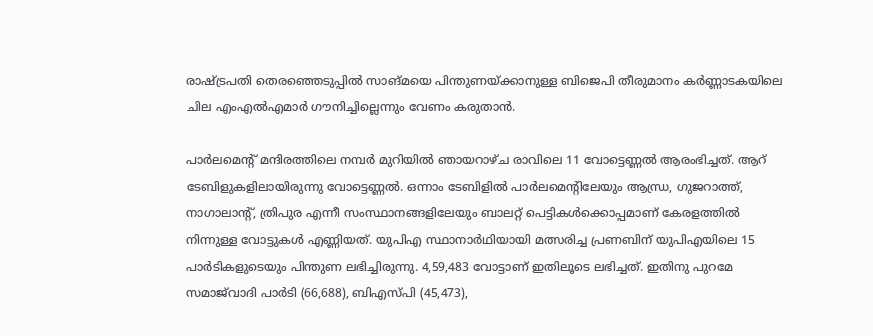രാഷ്‌ട്രപതി തെരഞ്ഞെടുപ്പില്‍ സാങ്മയെ പിന്തുണയ്‌ക്കാനുള്ള ബിജെപി തീരുമാനം കര്‍ണ്ണാടകയിലെ ചില എംഎല്‍എമാര്‍ ഗൗനിച്ചില്ലെന്നും വേണം കരുതാന്‍.

പാര്‍ലമെന്റ്‌ മന്ദിരത്തിലെ നമ്പര്‍ മുറിയില്‍ ഞായറാഴ്ച രാവിലെ 11 വോട്ടെണ്ണല്‍ ആരംഭിച്ചത്‌. ആറ്‌ ടേബിളുകളിലായിരുന്നു വോട്ടെണ്ണല്‍. ഒന്നാം ടേബിളില്‍ പാര്‍ലമെന്റിലേയും ആന്ധ്ര, ഗുജറാത്ത്‌, നാഗാലാന്റ്‌, ത്രിപുര എന്നീ സംസ്ഥാനങ്ങളിലേയും ബാലറ്റ്‌ പെട്ടികള്‍ക്കൊപ്പമാണ്‌ കേരളത്തില്‍ നിന്നുള്ള വോട്ടുകള്‍ എണ്ണിയത്‌. യുപിഎ സ്ഥാനാര്‍ഥിയായി മത്സരിച്ച പ്രണബിന്‌ യുപിഎയിലെ 15 പാര്‍ടികളുടെയും പിന്തുണ ലഭിച്ചിരുന്നു. 4,59,483 വോട്ടാണ്‌ ഇതിലൂടെ ലഭിച്ചത്‌. ഇതിനു പുറമേ സമാജ്‌വാദി പാര്‍ടി (66,688), ബിഎസ്പി (45,473),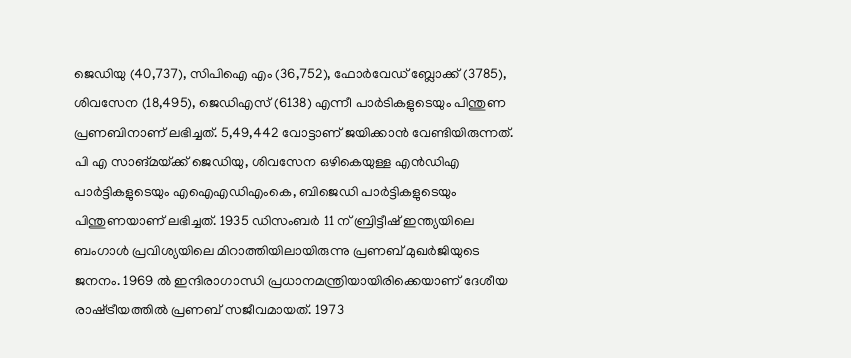ജെഡിയു (40,737), സിപിഐ എം (36,752), ഫോര്‍വേഡ്‌ ബ്ലോക്ക്‌ (3785), ശിവസേന (18,495), ജെഡിഎസ്‌ (6138) എന്നീ പാര്‍ടികളുടെയും പിന്തുണ പ്രണബിനാണ്‌ ലഭിച്ചത്‌. 5,49,442 വോട്ടാണ്‌ ജയിക്കാന്‍ വേണ്ടിയിരുന്നത്‌. പി എ സാങ്മയ്‌ക്ക്‌ ജെഡിയു, ശിവസേന ഒഴികെയുള്ള എന്‍ഡിഎ പാര്‍ട്ടികളുടെയും എഐഎഡിഎംകെ, ബിജെഡി പാര്‍ട്ടികളുടെയും പിന്തുണയാണ്‌ ലഭിച്ചത്‌. 1935 ഡിസംബര്‍ 11 ന്‌ ബ്രിട്ടീഷ്‌ ഇന്ത്യയിലെ ബംഗാള്‍ പ്രവിശ്യയിലെ മിറാത്തിയിലായിരുന്നു പ്രണബ്‌ മുഖര്‍ജിയുടെ ജനനം. 1969 ല്‍ ഇന്ദിരാഗാന്ധി പ്രധാനമന്ത്രിയായിരിക്കെയാണ്‌ ദേശീയ രാഷ്‌ട്രീയത്തില്‍ പ്രണബ്‌ സജീവമായത്‌. 1973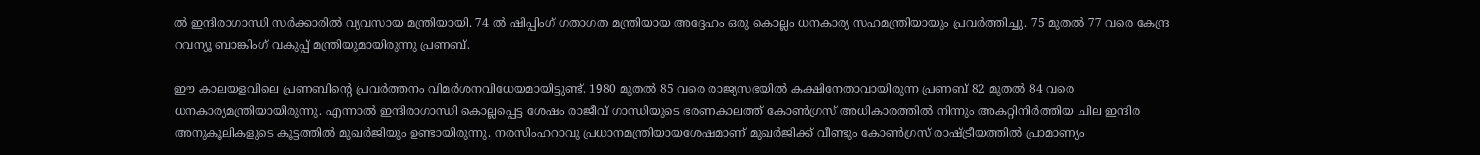ല്‍ ഇന്ദിരാഗാന്ധി സര്‍ക്കാരില്‍ വ്യവസായ മന്ത്രിയായി. 74 ല്‍ ഷിപ്പിംഗ്‌ ഗതാഗത മന്ത്രിയായ അദ്ദേഹം ഒരു കൊല്ലം ധനകാര്യ സഹമന്ത്രിയായും പ്രവര്‍ത്തിച്ചു. 75 മുതല്‍ 77 വരെ കേന്ദ്ര റവന്യൂ ബാങ്കിംഗ്‌ വകുപ്പ്‌ മന്ത്രിയുമായിരുന്നു പ്രണബ്‌.

ഈ കാലയളവിലെ പ്രണബിന്റെ പ്രവര്‍ത്തനം വിമര്‍ശനവിധേയമായിട്ടുണ്ട്‌. 1980 മുതല്‍ 85 വരെ രാജ്യസഭയില്‍ കക്ഷിനേതാവായിരുന്ന പ്രണബ്‌ 82 മുതല്‍ 84 വരെ ധനകാര്യമന്ത്രിയായിരുന്നു. എന്നാല്‍ ഇന്ദിരാഗാന്ധി കൊല്ലപ്പെട്ട ശേഷം രാജീവ്‌ ഗാന്ധിയുടെ ഭരണകാലത്ത്‌ കോണ്‍ഗ്രസ്‌ അധികാരത്തില്‍ നിന്നും അകറ്റിനിര്‍ത്തിയ ചില ഇന്ദിര അനുകൂലികളുടെ കൂട്ടത്തില്‍ മുഖര്‍ജിയും ഉണ്ടായിരുന്നു. നരസിംഹറാവു പ്രധാനമന്ത്രിയായശേഷമാണ്‌ മുഖര്‍ജിക്ക്‌ വീണ്ടും കോണ്‍ഗ്രസ്‌ രാഷ്‌ട്രീയത്തില്‍ പ്രാമാണ്യം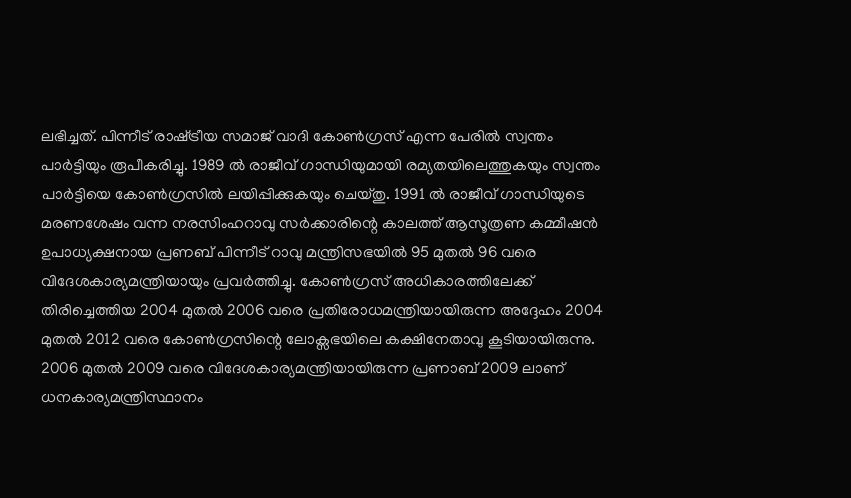ലഭിച്ചത്‌. പിന്നീട്‌ രാഷ്‌ട്രീയ സമാജ്‌ വാദി കോണ്‍ഗ്രസ്‌ എന്ന പേരില്‍ സ്വന്തം പാര്‍ട്ടിയും രൂപീകരിച്ചു. 1989 ല്‍ രാജീവ്‌ ഗാന്ധിയുമായി രമ്യതയിലെത്തുകയും സ്വന്തം പാര്‍ട്ടിയെ കോണ്‍ഗ്രസില്‍ ലയിപ്പിക്കുകയും ചെയ്തു. 1991 ല്‍ രാജീവ്‌ ഗാന്ധിയുടെ മരണശേഷം വന്ന നരസിംഹറാവു സര്‍ക്കാരിന്റെ കാലത്ത്‌ ആസൂത്രണ കമ്മീഷന്‍ ഉപാധ്യക്ഷനായ പ്രണബ്‌ പിന്നീട്‌ റാവു മന്ത്രിസഭയില്‍ 95 മുതല്‍ 96 വരെ വിദേശകാര്യമന്ത്രിയായും പ്രവര്‍ത്തിച്ചു. കോണ്‍ഗ്രസ്‌ അധികാരത്തിലേക്ക്‌ തിരിച്ചെത്തിയ 2004 മുതല്‍ 2006 വരെ പ്രതിരോധമന്ത്രിയായിരുന്ന അദ്ദേഹം 2004 മുതല്‍ 2012 വരെ കോണ്‍ഗ്രസിന്റെ ലോക്സഭയിലെ കക്ഷിനേതാവു കൂടിയായിരുന്നു. 2006 മുതല്‍ 2009 വരെ വിദേശകാര്യമന്ത്രിയായിരുന്ന പ്രണാബ്‌ 2009 ലാണ്‌ ധനകാര്യമന്ത്രിസ്ഥാനം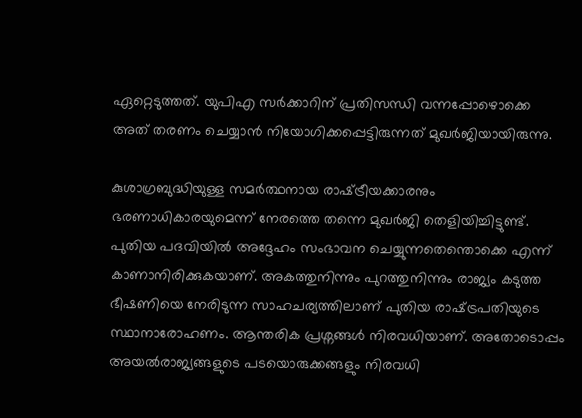ഏറ്റെടുത്തത്‌. യുപിഎ സര്‍ക്കാറിന്‌ പ്രതിസന്ധി വന്നപ്പോഴൊക്കെ അത്‌ തരണം ചെയ്യാന്‍ നിയോഗിക്കപ്പെട്ടിരുന്നത്‌ മുഖര്‍ജിയായിരുന്നു.

കുശാഗ്രബുദ്ധിയുള്ള സമര്‍ത്ഥനായ രാഷ്‌ട്രീയക്കാരനും ഭരണാധികാരയുമെന്ന്‌ നേരത്തെ തന്നെ മുഖര്‍ജി തെളിയിച്ചിട്ടുണ്ട്‌. പുതിയ പദവിയില്‍ അദ്ദേഹം സംഭാവന ചെയ്യുന്നതെന്തൊക്കെ എന്ന്‌ കാണാനിരിക്കുകയാണ്‌. അകത്തുനിന്നും പുറത്തുനിന്നും രാജ്യം കടുത്ത ഭീഷണിയെ നേരിടുന്ന സാഹചര്യത്തിലാണ്‌ പുതിയ രാഷ്‌ട്രപതിയുടെ സ്ഥാനാരോഹണം. ആന്തരിക പ്രശ്നങ്ങള്‍ നിരവധിയാണ്‌. അതോടൊപ്പം അയല്‍രാജ്യങ്ങളുടെ പടയൊരുക്കങ്ങളും നിരവധി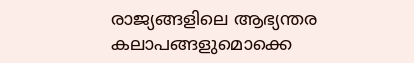രാജ്യങ്ങളിലെ ആഭ്യന്തര കലാപങ്ങളുമൊക്കെ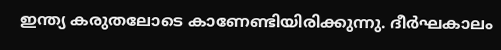ഇന്ത്യ കരുതലോടെ കാണേണ്ടിയിരിക്കുന്നു. ദീര്‍ഘകാലം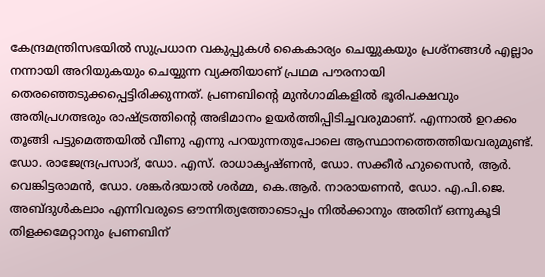കേന്ദ്രമന്ത്രിസഭയില്‍ സുപ്രധാന വകുപ്പുകള്‍ കൈകാര്യം ചെയ്യുകയും പ്രശ്നങ്ങള്‍ എല്ലാം നന്നായി അറിയുകയും ചെയ്യുന്ന വ്യക്തിയാണ്‌ പ്രഥമ പൗരനായി തെരഞ്ഞെടുക്കപ്പെട്ടിരിക്കുന്നത്‌. പ്രണബിന്റെ മുന്‍ഗാമികളില്‍ ഭൂരിപക്ഷവും അതിപ്രഗത്ഭരും രാഷ്‌ട്രത്തിന്റെ അഭിമാനം ഉയര്‍ത്തിപ്പിടിച്ചവരുമാണ്‌. എന്നാല്‍ ഉറക്കം തൂങ്ങി പട്ടുമെത്തയില്‍ വീണു എന്നു പറയുന്നതുപോലെ ആസ്ഥാനത്തെത്തിയവരുമുണ്ട്‌. ഡോ. രാജേന്ദ്രപ്രസാദ്‌, ഡോ. എസ്‌. രാധാകൃഷ്ണന്‍, ഡോ. സക്കീര്‍ ഹുസൈന്‍, ആര്‍. വെങ്കിട്ടരാമന്‍, ഡോ. ശങ്കര്‍ദയാല്‍ ശര്‍മ്മ, കെ.ആര്‍. നാരായണന്‍, ഡോ. എ.പി.ജെ. അബ്ദുള്‍കലാം എന്നിവരുടെ ഔന്നിത്യത്തോടൊപ്പം നില്‍ക്കാനും അതിന്‌ ഒന്നുകൂടി തിളക്കമേറ്റാനും പ്രണബിന്‌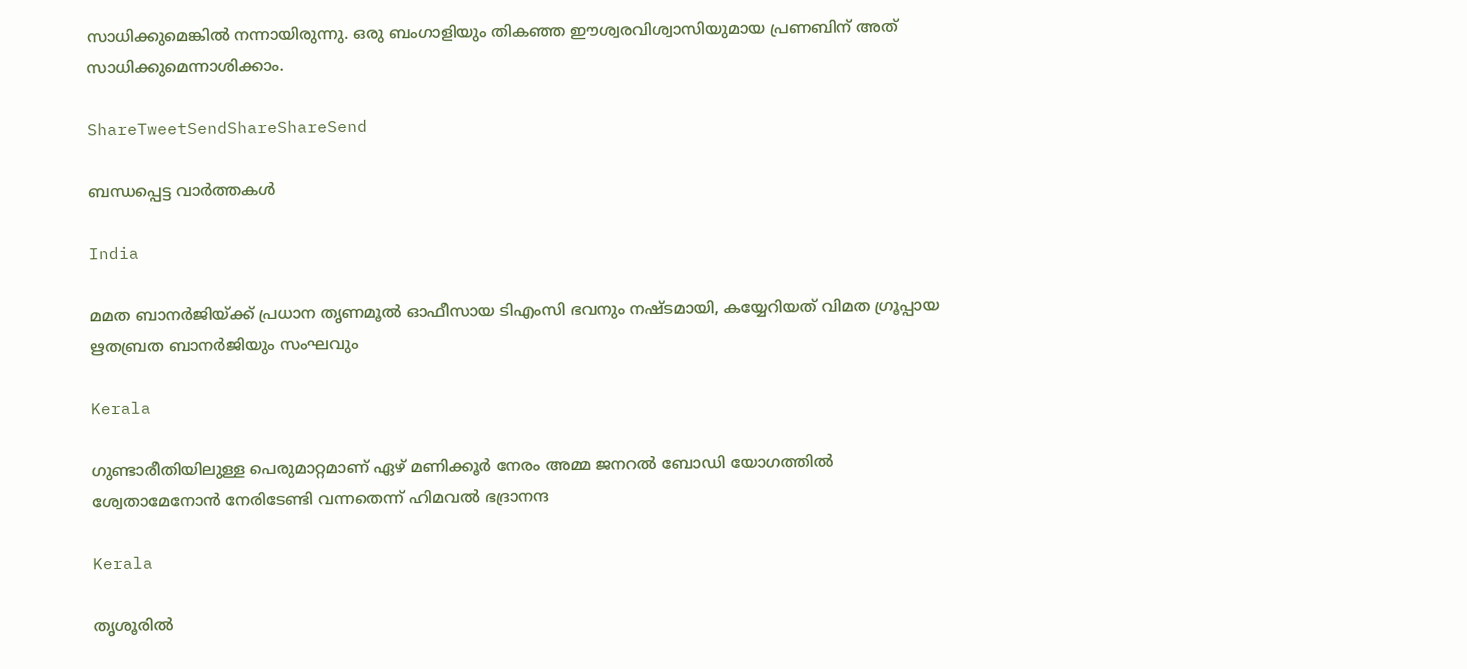സാധിക്കുമെങ്കില്‍ നന്നായിരുന്നു. ഒരു ബംഗാളിയും തികഞ്ഞ ഈശ്വരവിശ്വാസിയുമായ പ്രണബിന്‌ അത്‌ സാധിക്കുമെന്നാശിക്കാം.

ShareTweetSendShareShareSend

ബന്ധപ്പെട്ട വാര്‍ത്തകള്‍

India

മമത ബാനര്‍ജിയ്‌ക്ക് പ്രധാന തൃണമൂല്‍ ഓഫീസായ ടിഎംസി ഭവനും നഷ്ടമായി, കയ്യേറിയത് വിമത ഗ്രൂപ്പായ ഋതബ്രത ബാനര്‍ജിയും സംഘവും

Kerala

ഗുണ്ടാരീതിയിലുള്ള പെരുമാറ്റമാണ് ഏഴ് മണിക്കൂര്‍ നേരം അമ്മ ജനറല്‍ ബോഡി യോഗത്തില്‍ ശ്വേതാമേനോന്‍ നേരിടേണ്ടി വന്നതെന്ന് ഹിമവല്‍ ഭദ്രാനന്ദ

Kerala

തൃശൂരില്‍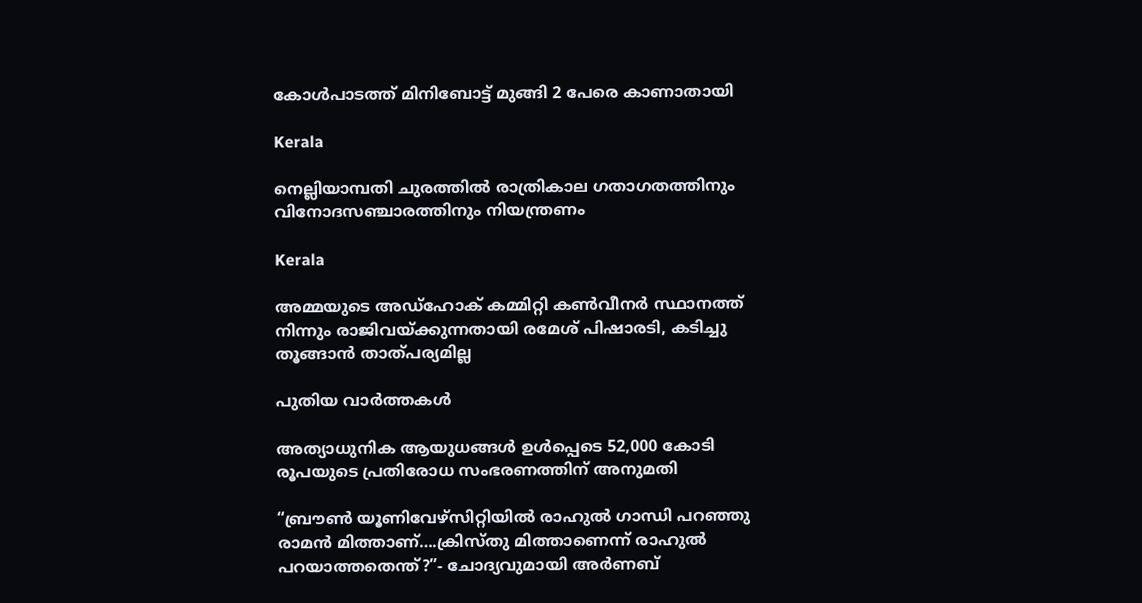കോള്‍പാടത്ത് മിനിബോട്ട് മുങ്ങി 2 പേരെ കാണാതായി

Kerala

നെല്ലിയാമ്പതി ചുരത്തില്‍ രാത്രികാല ഗതാഗതത്തിനും വിനോദസഞ്ചാരത്തിനും നിയന്ത്രണം

Kerala

അമ്മയുടെ അഡ്‌ഹോക് കമ്മിറ്റി കണ്‍വീനര്‍ സ്ഥാനത്ത് നിന്നും രാജിവയ്‌ക്കുന്നതായി രമേശ് പിഷാരടി, കടിച്ചു തൂങ്ങാന്‍ താത്പര്യമില്ല

പുതിയ വാര്‍ത്തകള്‍

അത്യാധുനിക ആയുധങ്ങൾ ഉൾപ്പെടെ 52,000 കോടി രൂപയുടെ പ്രതിരോധ സംഭരണത്തിന് അനുമതി

“ബ്രൗണ്‍ യൂണിവേഴ്സിറ്റിയില്‍ രാഹുല്‍ ഗാന്ധി പറഞ്ഞു രാമന്‍ മിത്താണ്….ക്രിസ്തു മിത്താണെന്ന് രാഹുല്‍ പറയാത്തതെന്ത്?”- ചോദ്യവുമായി അര്‍ണബ്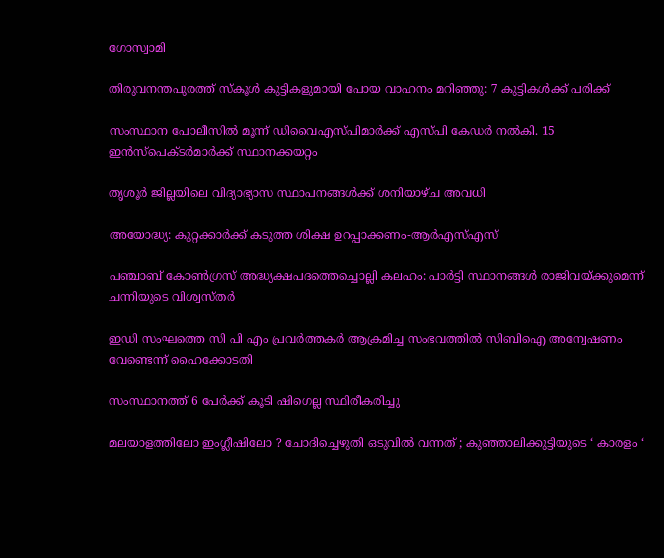ഗോസ്വാമി

തിരുവനന്തപുരത്ത് സ്‌കൂള്‍ കുട്ടികളുമായി പോയ വാഹനം മറിഞ്ഞു: 7 കുട്ടികള്‍ക്ക് പരിക്ക്

സംസ്ഥാന പോലീസില്‍ മൂന്ന് ഡിവൈഎസ്പിമാര്‍ക്ക് എസ്പി കേഡര്‍ നല്‍കി. 15 ഇന്‍സ്പെക്ടര്‍മാര്‍ക്ക് സ്ഥാനക്കയറ്റം

തൃശൂര്‍ ജില്ലയിലെ വിദ്യാഭ്യാസ സ്ഥാപനങ്ങള്‍ക്ക് ശനിയാഴ്ച അവധി

അയോദ്ധ്യ: കുറ്റക്കാര്‍ക്ക് കടുത്ത ശിക്ഷ ഉറപ്പാക്കണം-ആര്‍എസ്എസ്

പഞ്ചാബ് കോണ്‍ഗ്രസ് അദ്ധ്യക്ഷപദത്തെച്ചൊല്ലി കലഹം: പാര്‍ട്ടി സ്ഥാനങ്ങള്‍ രാജിവയ്‌ക്കുമെന്ന് ചന്നിയുടെ വിശ്വസ്തര്‍

ഇഡി സംഘത്തെ സി പി എം പ്രവര്‍ത്തകര്‍ ആക്രമിച്ച സംഭവത്തില്‍ സിബിഐ അന്വേഷണം വേണ്ടെന്ന് ഹൈക്കോടതി

സംസ്ഥാനത്ത് 6 പേര്‍ക്ക് കൂടി ഷിഗെല്ല സ്ഥിരീകരിച്ചു

മലയാളത്തിലോ ഇംഗ്ലീഷിലോ ? ചോദിച്ചെഴുതി ഒടുവിൽ വന്നത് ; കുഞ്ഞാലിക്കുട്ടിയുടെ ‘ കാരളം ‘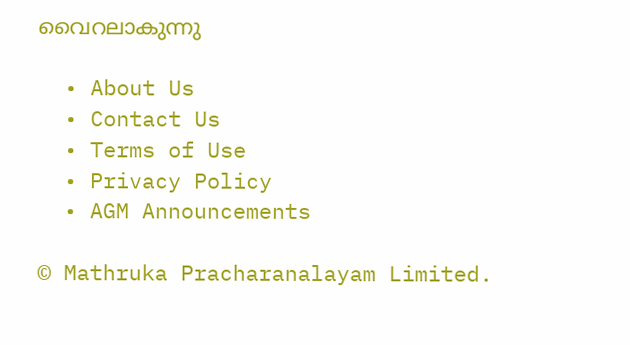വൈറലാകുന്നു

  • About Us
  • Contact Us
  • Terms of Use
  • Privacy Policy
  • AGM Announcements

© Mathruka Pracharanalayam Limited.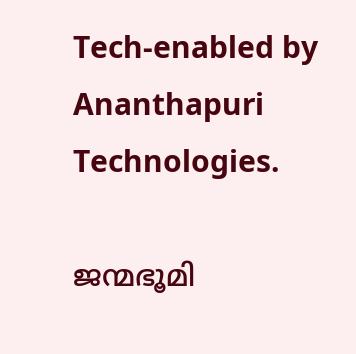Tech-enabled by Ananthapuri Technologies.

ജന്മഭൂമി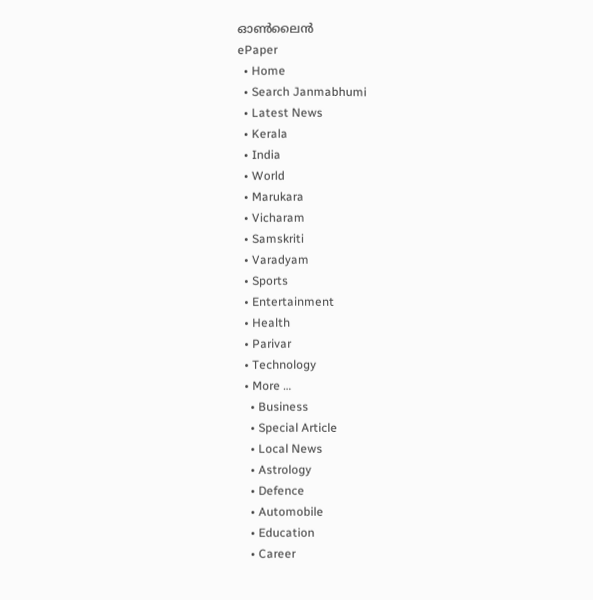ഓണ്‍ലൈന്‍
ePaper
  • Home
  • Search Janmabhumi
  • Latest News
  • Kerala
  • India
  • World
  • Marukara
  • Vicharam
  • Samskriti
  • Varadyam
  • Sports
  • Entertainment
  • Health
  • Parivar
  • Technology
  • More …
    • Business
    • Special Article
    • Local News
    • Astrology
    • Defence
    • Automobile
    • Education
    • Career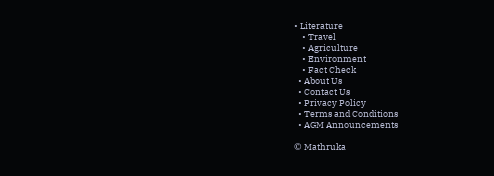• Literature
    • Travel
    • Agriculture
    • Environment
    • Fact Check
  • About Us
  • Contact Us
  • Privacy Policy
  • Terms and Conditions
  • AGM Announcements

© Mathruka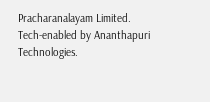Pracharanalayam Limited.
Tech-enabled by Ananthapuri Technologies.